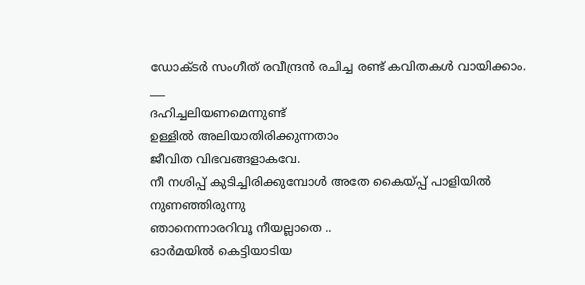ഡോക്ടർ സംഗീത് രവീന്ദ്രൻ രചിച്ച രണ്ട് കവിതകൾ വായിക്കാം.
___
ദഹിച്ചലിയണമെന്നുണ്ട്
ഉള്ളിൽ അലിയാതിരിക്കുന്നതാം
ജീവിത വിഭവങ്ങളാകവേ.
നീ നശിപ്പ് കുടിച്ചിരിക്കുമ്പോൾ അതേ കൈയ്പ്പ് പാളിയിൽ നുണഞ്ഞിരുന്നു
ഞാനെന്നാരറിവൂ നീയല്ലാതെ ..
ഓർമയിൽ കെട്ടിയാടിയ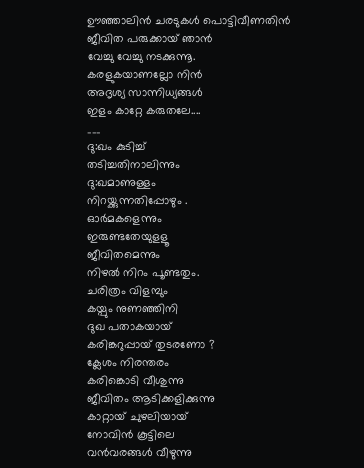ഊഞ്ഞാലിൻ ചരടുകൾ പൊട്ടിവീണതിൻ
ജീവിത പരുക്കായ് ഞാൻ
വേച്ചു വേച്ചു നടക്കുന്നൂ.
കരളുകയാണല്ലോ നിൻ
അദൃശ്യ സാന്നിധ്യങ്ങൾ
ഇളം കാറ്റേ കരുതലേ....
___
ദു:ഖം കുടിച്ച്
തടിച്ചതിനാലിന്നും
ദു:ഖമാണുള്ളം
നിറയ്ക്കുന്നതിപ്പോഴും .
ഓർമകളെന്നും
ഇരുണ്ടതേയുളളൂ
ജീവിതമെന്നും
നിഴൽ നിറം പൂണ്ടതും.
ചരിത്രം വിളമ്പും
കയ്പും നുണഞ്ഞിനി
ദുഖ പതാകയായ്
കരിങ്കറുപ്പായ് തുടരണോ ?
ക്ലേശം നിരന്തരം
കരിങ്കൊടി വീശുന്നു
ജീവിതം ആടിക്കളിക്കുന്നു
കാറ്റായ് ചുഴലിയായ്
നോവിൻ കൂട്ടിലെ
വൻവരങ്ങൾ വീഴുന്നു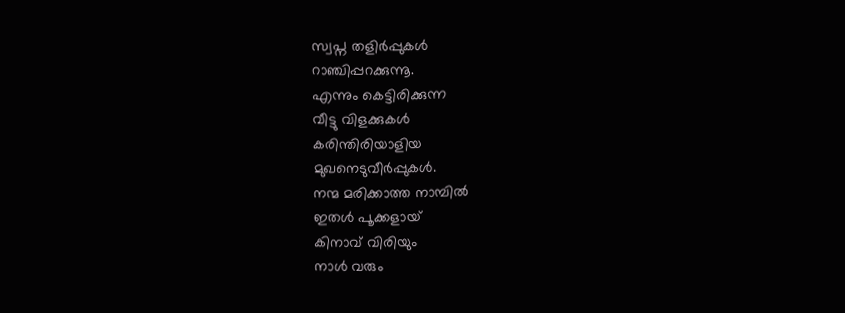സ്വപ്ന തളിർപ്പുകൾ
റാഞ്ചിപ്പറക്കുന്നൂ.
എന്നും കെട്ടിരിക്കുന്ന
വീട്ടു വിളക്കുകൾ
കരിന്തിരിയാളിയ
മുഖനെടുവീർപ്പുകൾ.
നന്മ മരിക്കാത്ത നാമ്പിൽ
ഇതൾ പൂക്കളായ്
കിനാവ് വിരിയും
നാൾ വരും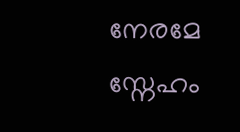നേരമേ
സ്നേഹം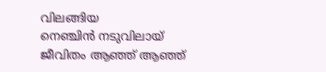വിലങ്ങിയ
നെഞ്ചിൻ നടുവിലായ്
ജീവിതം ആഞ്ഞ് ആഞ്ഞ്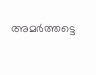അമർത്തട്ടെ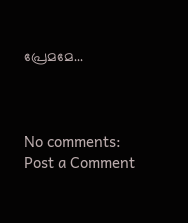പ്രേമമേ...



No comments:
Post a Comment